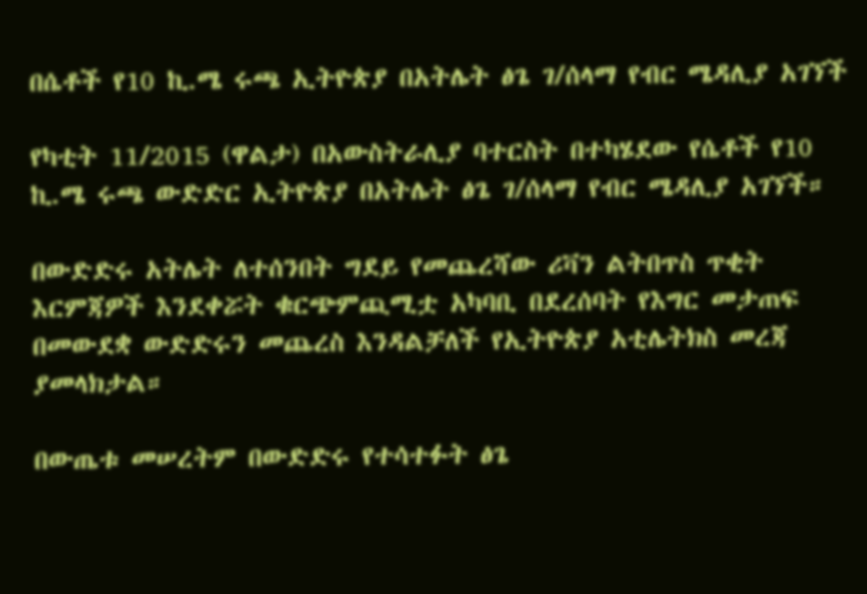በሴቶች የ10 ኪ.ሜ ሩጫ ኢትዮጵያ በአትሌት ፅጌ ገ/ሰላማ የብር ሜዳሊያ አገኘች

የካቲት 11/2015 (ዋልታ) በአውስትራሊያ ባተርስት በተካሄደው የሴቶች የ10 ኪ.ሜ ሩጫ ውድድር ኢትዮጵያ በአትሌት ፅጌ ገ/ሰላማ የብር ሜዳሊያ አገኘች።

በውድድሩ አትሌት ለተሰንበት ግደይ የመጨረሻው ሪቫን ልትበጥስ ጥቂት እርምጃዎች እንደቀሯት ቁርጭምጪሚቷ አካባቢ በደረሰባት የእግር መታጠፍ በመውደቋ ውድድሩን መጨረስ እንዳልቻለች የኢትዮጵያ አቲሌትክስ መረጃ ያመላክታል።

በውጤቱ መሠረትም በውድድሩ የተሳተፉት ፅጌ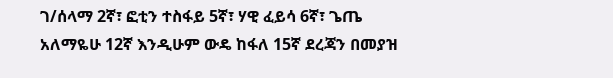ገ/ሰላማ 2ኛ፣ ፎቲን ተስፋይ 5ኛ፣ ሃዊ ፈይሳ 6ኛ፣ ጌጤ አለማዬሁ 12ኛ እንዲሁም ውዴ ከፋለ 15ኛ ደረጃን በመያዝ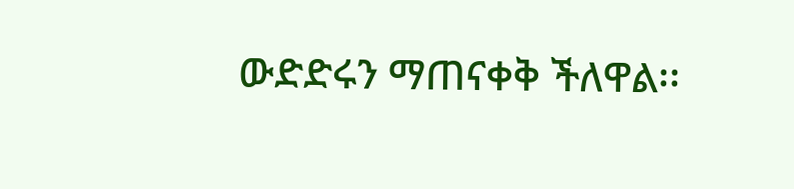ውድድሩን ማጠናቀቅ ችለዋል፡፡